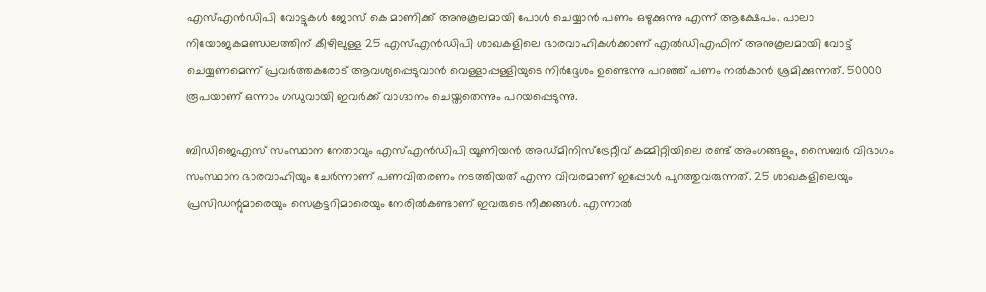എസ്എൻഡിപി വോട്ടുകൾ ജോസ് കെ മാണിക്ക് അനുകൂലമായി പോൾ ചെയ്യാൻ പണം ഒഴുക്കുന്നു എന്ന് ആക്ഷേപം. പാലാ നിയോജകമണ്ഡലത്തിന് കീഴിലുള്ള 25 എസ്എൻഡിപി ശാഖകളിലെ ഭാരവാഹികൾക്കാണ് എൽഡിഎഫിന് അനുകൂലമായി വോട്ട് ചെയ്യണമെന്ന് പ്രവർത്തകരോട് ആവശ്യപ്പെടുവാൻ വെള്ളാപ്പള്ളിയുടെ നിർദ്ദേശം ഉണ്ടെന്നു പറഞ്ഞ് പണം നൽകാൻ ശ്രമിക്കുന്നത്. 50000 രൂപയാണ് ഒന്നാം ഗഡുവായി ഇവർക്ക് വാഗ്ദാനം ചെയ്തതെന്നും പറയപ്പെടുന്നു.

ബിഡിജെഎസ് സംസ്ഥാന നേതാവും എസ്എൻഡിപി യൂണിയൻ അഡ്മിനിസ്ട്രേറ്റീവ് കമ്മിറ്റിയിലെ രണ്ട് അംഗങ്ങളും, സൈബർ വിഭാഗം സംസ്ഥാന ഭാരവാഹിയും ചേർന്നാണ് പണവിതരണം നടത്തിയത് എന്ന വിവരമാണ് ഇപ്പോൾ പുറത്തുവരുന്നത്. 25 ശാഖകളിലെയും പ്രസിഡന്റുമാരെയും സെക്രട്ടറിമാരെയും നേരിൽകണ്ടാണ് ഇവരുടെ നീക്കങ്ങൾ. എന്നാൽ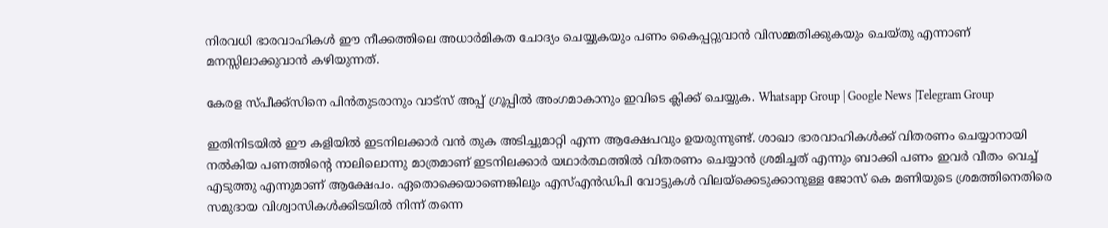നിരവധി ഭാരവാഹികൾ ഈ നീക്കത്തിലെ അധാർമികത ചോദ്യം ചെയ്യുകയും പണം കൈപ്പറ്റുവാൻ വിസമ്മതിക്കുകയും ചെയ്തു എന്നാണ് മനസ്സിലാക്കുവാൻ കഴിയുന്നത്.

കേരള സ്പീക്ക്സിനെ പിൻതുടരാനും വാട്സ് അപ്പ് ഗ്രൂപ്പിൽ അംഗമാകാനും ഇവിടെ ക്ലിക്ക് ചെയ്യുക. Whatsapp Group | Google News |Telegram Group

ഇതിനിടയിൽ ഈ കളിയിൽ ഇടനിലക്കാർ വൻ തുക അടിച്ചുമാറ്റി എന്ന ആക്ഷേപവും ഉയരുന്നുണ്ട്. ശാഖാ ഭാരവാഹികൾക്ക് വിതരണം ചെയ്യാനായി നൽകിയ പണത്തിന്റെ നാലിലൊന്നു മാത്രമാണ് ഇടനിലക്കാർ യഥാർത്ഥത്തിൽ വിതരണം ചെയ്യാൻ ശ്രമിച്ചത് എന്നും ബാക്കി പണം ഇവർ വീതം വെച്ച് എടുത്തു എന്നുമാണ് ആക്ഷേപം. ഏതൊക്കെയാണെങ്കിലും എസ്എൻഡിപി വോട്ടുകൾ വിലയ്ക്കെടുക്കാനുള്ള ജോസ് കെ മണിയുടെ ശ്രമത്തിനെതിരെ സമുദായ വിശ്വാസികൾക്കിടയിൽ നിന്ന് തന്നെ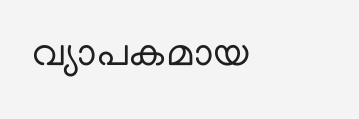വ്യാപകമായ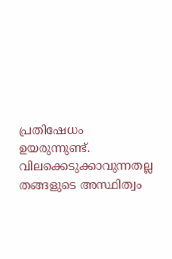പ്രതിഷേധം ഉയരുന്നുണ്ട്. വിലക്കെടുക്കാവുന്നതല്ല തങ്ങളുടെ അസ്ഥിത്വം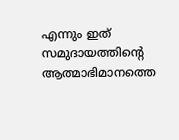എന്നും ഇത് സമുദായത്തിന്റെ ആത്മാഭിമാനത്തെ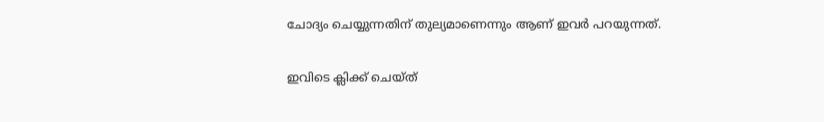ചോദ്യം ചെയ്യുന്നതിന് തുല്യമാണെന്നും ആണ് ഇവർ പറയുന്നത്.

ഇവിടെ ക്ലിക്ക് ചെയ്ത്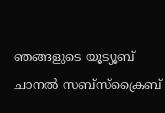ഞങ്ങളുടെ യൂട്യൂബ് ചാനൽ സബ്സ്ക്രൈബ്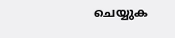ചെയ്യുക